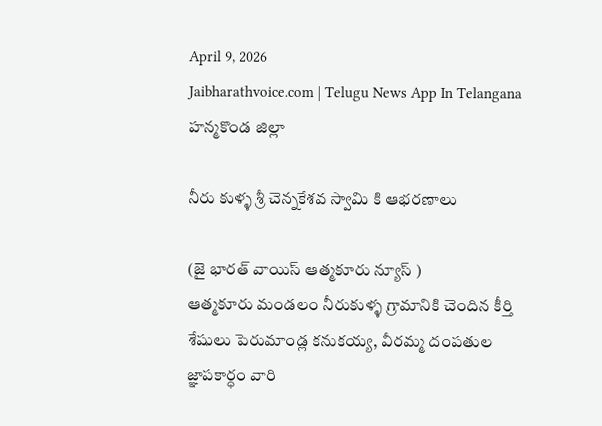April 9, 2026
Jaibharathvoice.com | Telugu News App In Telangana
హన్మకొండ జిల్లా

నీరు కుళ్ళ శ్రీ చెన్నకేశవ స్వామి కి ఆభరణాలు

(జై భారత్ వాయిస్ ఆత్మకూరు న్యూస్ )
ఆత్మకూరు మండలం నీరుకుళ్ళ గ్రామానికి చెందిన కీర్తి శేషులు పెరుమాండ్ల కనుకయ్య, వీరమ్మ దంపతుల జ్ఞాపకార్ధం వారి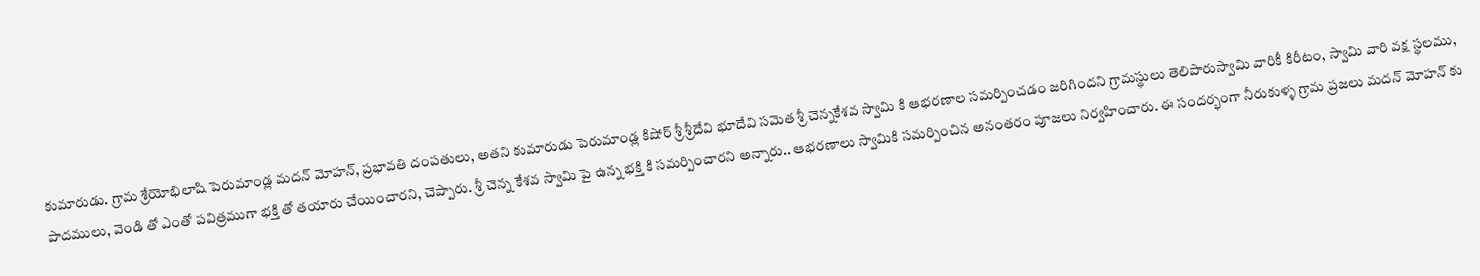కుమారుడు. గ్రామ శ్రేయోభిలాషి పెరుమాండ్ల మదన్ మోహన్, ప్రభావతి దంపతులు, అతని కుమారుడు పెరుమాండ్ల కిషోర్ శ్రీ శ్రీదేవి భూదేవి సమెత శ్రీ చెన్నకేశవ స్వామి కి ఆభరణాల సమర్పించడం జరిగిందని గ్రామస్థులు తెలిపారుస్వామి వారికీ కిరీటం, స్వామి వారి వక్ష స్థలము, పాదములు, వెండి తో ఎంతో పవిత్రముగా భక్తి తో తయారు చేయించారని, చెప్పారు. శ్రీ చెన్న కేశవ స్వామి పై ఉన్న భక్తి కి సమర్పించారని అన్నారు.. ఆభరణాలు స్వామికి సమర్పించిన అనంతరం పూజలు నిర్వహించారు. ఈ సందర్భంగా నీరుకుళ్ళ గ్రామ ప్రజలు మదన్ మోహన్ కు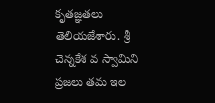కృతజ్ఞతలు తెలియజేశారు. శ్రీ చెన్నకేశ వ స్వామిని ప్రజలు తమ ఇల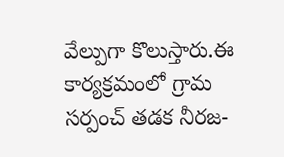వేల్పుగా కొలుస్తారు.ఈ కార్యక్రమంలో గ్రామ సర్పంచ్ తడక నీరజ-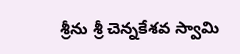శ్రీను శ్రీ చెన్నకేశవ స్వామి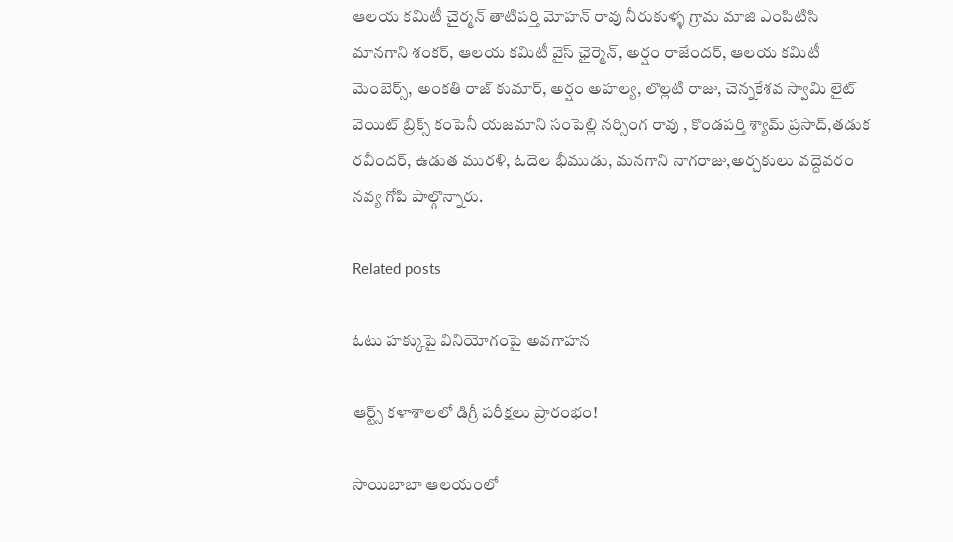ఆలయ కమిటీ చైర్మన్ తాటిపర్తి మోహన్ రావు నీరుకుళ్ళ గ్రామ మాజి ఎంపిటిసి మానగాని శంకర్, ఆలయ కమిటీ వైస్ ఛైర్మెన్, అర్షం రాజేందర్, ఆలయ కమిటీ మెంబెర్స్, అంకతి రాజ్ కుమార్, అర్షం అహల్య, లొల్లటి రాజు, చెన్నకేశవ స్వామి లైట్ వెయిట్ బ్రిక్స్ కంపెనీ యజమాని సంపెల్లి నర్సింగ రావు , కొండపర్తి శ్యామ్ ప్రసాద్,తడుక రవీందర్, ఉడుత మురళి, ఓదెల భీముడు, మనగాని నాగరాజు,అర్చకులు వద్దెవరం నవ్య గోపి పాల్గొన్నారు.

Related posts

ఓటు హక్కుపై వినియోగంపై అవగాహన

ఆర్ట్స్ కళాశాలలో డిగ్రీ పరీక్షలు ప్రారంభం!

సాయిబాబా ఆలయంలో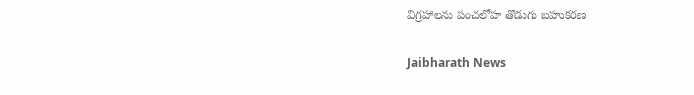విగ్రహాలను పంచలోహ తొడుగు బహుకరణ

Jaibharath News